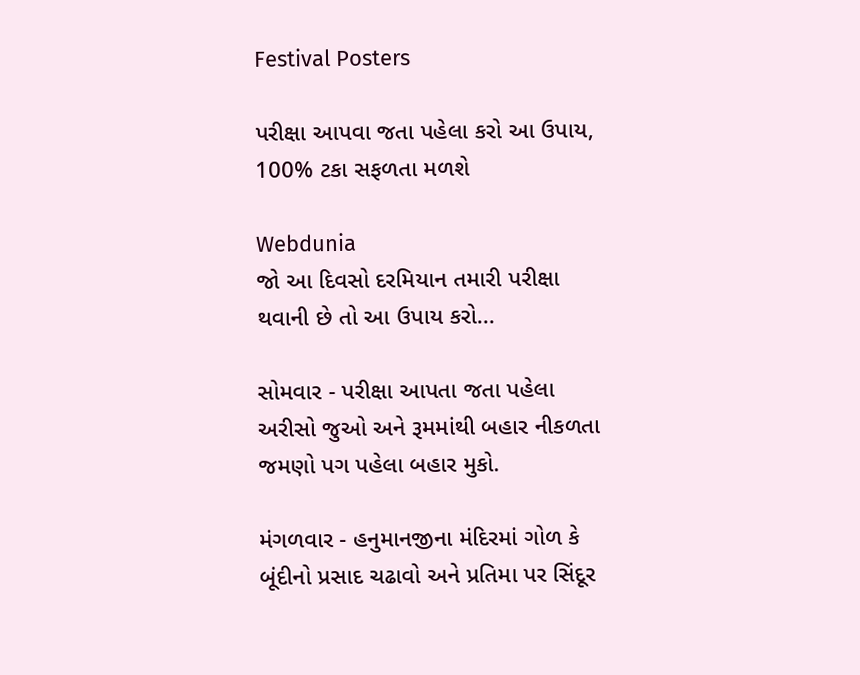Festival Posters

પરીક્ષા આપવા જતા પહેલા કરો આ ઉપાય, 100% ટકા સફળતા મળશે

Webdunia
જો આ દિવસો દરમિયાન તમારી પરીક્ષા થવાની છે તો આ ઉપાય કરો...

સોમવાર - પરીક્ષા આપતા જતા પહેલા અરીસો જુઓ અને રૂમમાંથી બહાર નીકળતા જમણો પગ પહેલા બહાર મુકો.

મંગળવાર - હનુમાનજીના મંદિરમાં ગોળ કે બૂંદીનો પ્રસાદ ચઢાવો અને પ્રતિમા પર સિંદૂર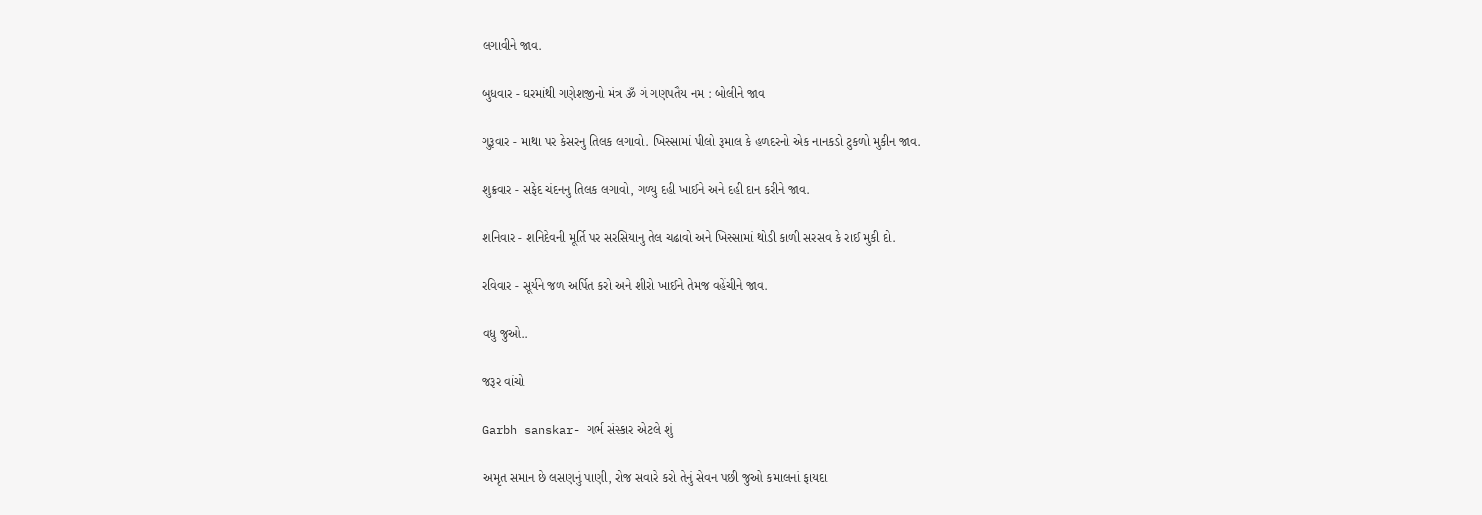લગાવીને જાવ.

બુધવાર - ઘરમાંથી ગણેશજીનો મંત્ર ૐ ગં ગણપતૈય નમ : બોલીને જાવ

ગુરૂવાર - માથા પર કેસરનુ તિલક લગાવો. ખિસ્સામાં પીલો રૂમાલ કે હળદરનો એક નાનકડો ટુકળો મુકીન જાવ.

શુક્રવાર - સફેદ ચંદનનુ તિલક લગાવો, ગળ્યુ દહી ખાઈને અને દહી દાન કરીને જાવ.

શનિવાર - શનિદેવની મૂર્તિ પર સરસિયાનુ તેલ ચઢાવો અને ખિસ્સામાં થોડી કાળી સરસવ કે રાઈ મુકી દો.

રવિવાર - સૂર્યને જળ અર્પિત કરો અને શીરો ખાઈને તેમજ વહેંચીને જાવ.

વધુ જુઓ..

જરૂર વાંચો

Garbh sanskar- ગર્ભ સંસ્કાર એટલે શું

અમૃત સમાન છે લસણનું પાણી, રોજ સવારે કરો તેનું સેવન પછી જુઓ કમાલનાં ફાયદા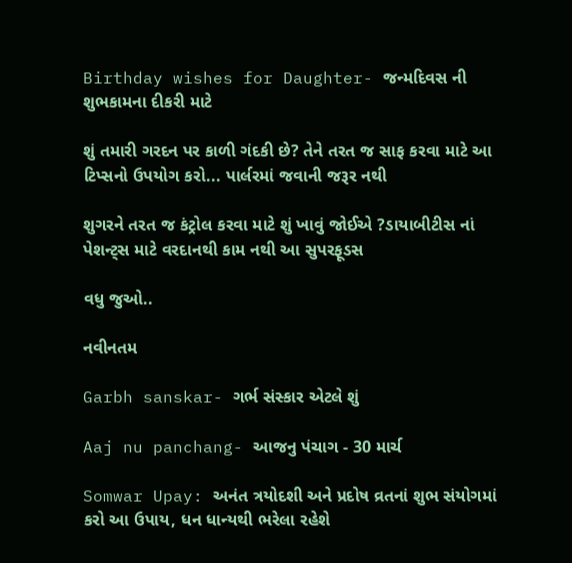Birthday wishes for Daughter- જન્મદિવસ ની શુભકામના દીકરી માટે

શું તમારી ગરદન પર કાળી ગંદકી છે? તેને તરત જ સાફ કરવા માટે આ ટિપ્સનો ઉપયોગ કરો... પાર્લરમાં જવાની જરૂર નથી

શુગરને તરત જ કંટ્રોલ કરવા માટે શું ખાવું જોઈએ ?ડાયાબીટીસ નાં પેશન્ટ્સ માટે વરદાનથી કામ નથી આ સુપરફૂડસ

વધુ જુઓ..

નવીનતમ

Garbh sanskar- ગર્ભ સંસ્કાર એટલે શું

Aaj nu panchang- આજનુ પંચાગ - 30 માર્ચ

Somwar Upay: અનંત ત્રયોદશી અને પ્રદોષ વ્રતનાં શુભ સંયોગમાં કરો આ ઉપાય, ધન ધાન્યથી ભરેલા રહેશે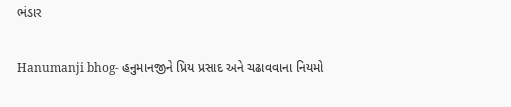ભંડાર

Hanumanji bhog- હનુમાનજીને પ્રિય પ્રસાદ અને ચઢાવવાના નિયમો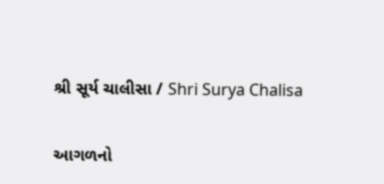શ્રી સૂર્ય ચાલીસા / Shri Surya Chalisa

આગળનો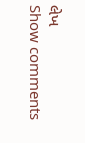લેખ
Show comments